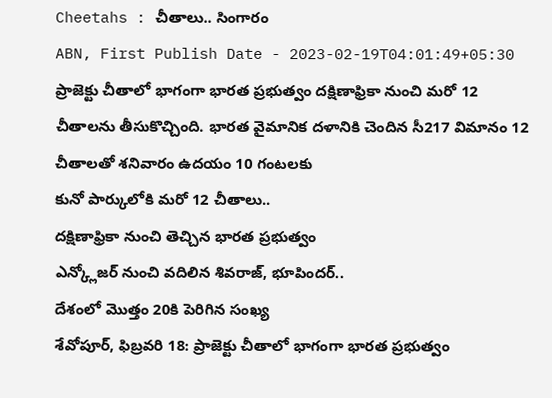Cheetahs : చీతాలు.. సింగారం
ABN, First Publish Date - 2023-02-19T04:01:49+05:30
ప్రాజెక్టు చీతాలో భాగంగా భారత ప్రభుత్వం దక్షిణాఫ్రికా నుంచి మరో 12 చీతాలను తీసుకొచ్చింది. భారత వైమానిక దళానికి చెందిన సీ217 విమానం 12 చీతాలతో శనివారం ఉదయం 10 గంటలకు
కునో పార్కులోకి మరో 12 చీతాలు..
దక్షిణాఫ్రికా నుంచి తెచ్చిన భారత ప్రభుత్వం
ఎన్క్లోజర్ నుంచి వదిలిన శివరాజ్, భూపిందర్..
దేశంలో మొత్తం 20కి పెరిగిన సంఖ్య
శేవోపూర్, ఫిబ్రవరి 18: ప్రాజెక్టు చీతాలో భాగంగా భారత ప్రభుత్వం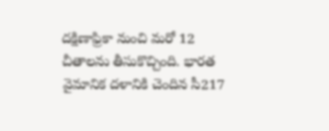దక్షిణాఫ్రికా నుంచి మరో 12 చీతాలను తీసుకొచ్చింది. భారత వైమానిక దళానికి చెందిన సీ217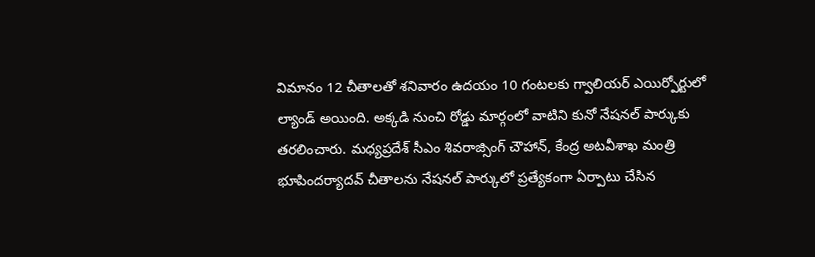విమానం 12 చీతాలతో శనివారం ఉదయం 10 గంటలకు గ్వాలియర్ ఎయిర్పోర్టులో ల్యాండ్ అయింది. అక్కడి నుంచి రోడ్డు మార్గంలో వాటిని కునో నేషనల్ పార్కుకు తరలించారు. మధ్యప్రదేశ్ సీఎం శివరాజ్సింగ్ చౌహాన్, కేంద్ర అటవీశాఖ మంత్రి భూపిందర్యాదవ్ చీతాలను నేషనల్ పార్కులో ప్రత్యేకంగా ఏర్పాటు చేసిన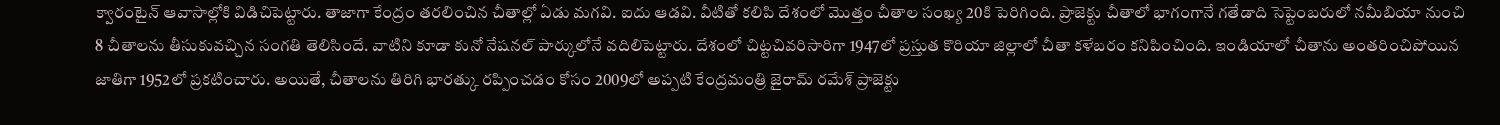క్వారంటైన్ ఆవాసాల్లోకి విడిచిపెట్టారు. తాజాగా కేంద్రం తరలించిన చీతాల్లో ఏడు మగవి. ఐదు ఆడవి. వీటితో కలిపి దేశంలో మొత్తం చీతాల సంఖ్య 20కి పెరిగింది. ప్రాజెక్టు చీతాలో భాగంగానే గతేడాది సెప్టెంబరులో నమీబియా నుంచి 8 చీతాలను తీసుకువచ్చిన సంగతి తెలిసిందే. వాటిని కూడా కునో నేషనల్ పార్కులోనే వదిలిపెట్టారు. దేశంలో చిట్టచివరిసారిగా 1947లో ప్రస్తుత కొరియా జిల్లాలో చీతా కళేబరం కనిపించింది. ఇండియాలో చీతాను అంతరించిపోయిన జాతిగా 1952లో ప్రకటించారు. అయితే, చీతాలను తిరిగి భారత్కు రప్పించడం కోసం 2009లో అప్పటి కేంద్రమంత్రి జైరామ్ రమేశ్ ప్రాజెక్టు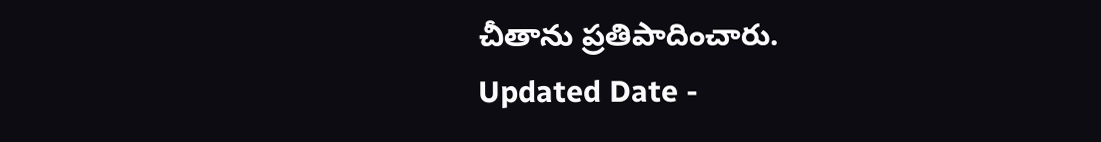చీతాను ప్రతిపాదించారు.
Updated Date -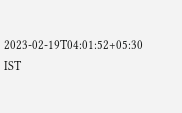2023-02-19T04:01:52+05:30 IST